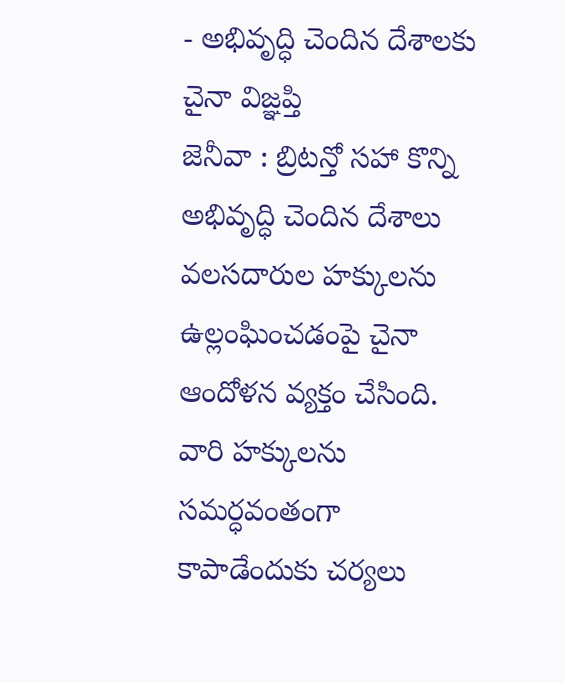- అభివృద్ధి చెందిన దేశాలకు చైనా విజ్ఞప్తి
జెనీవా : బ్రిటన్తో సహా కొన్ని అభివృద్ధి చెందిన దేశాలు వలసదారుల హక్కులను ఉల్లంఘించడంపై చైనా ఆందోళన వ్యక్తం చేసింది. వారి హక్కులను సమర్ధవంతంగా కాపాడేందుకు చర్యలు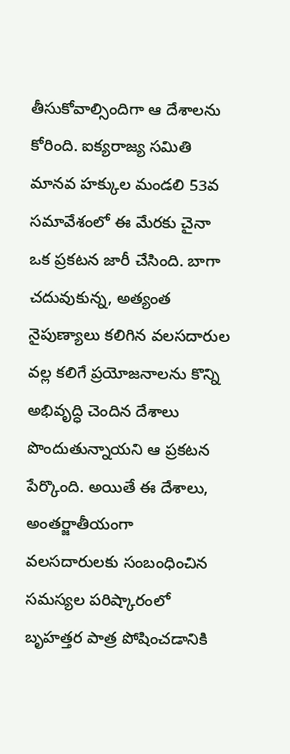తీసుకోవాల్సిందిగా ఆ దేశాలను కోరింది. ఐక్యరాజ్య సమితి మానవ హక్కుల మండలి 53వ సమావేశంలో ఈ మేరకు చైనా ఒక ప్రకటన జారీ చేసింది. బాగా చదువుకున్న, అత్యంత నైపుణ్యాలు కలిగిన వలసదారుల వల్ల కలిగే ప్రయోజనాలను కొన్ని అభివృద్ధి చెందిన దేశాలు పొందుతున్నాయని ఆ ప్రకటన పేర్కొంది. అయితే ఈ దేశాలు, అంతర్జాతీయంగా వలసదారులకు సంబంధించిన సమస్యల పరిష్కారంలో బృహత్తర పాత్ర పోషించడానికి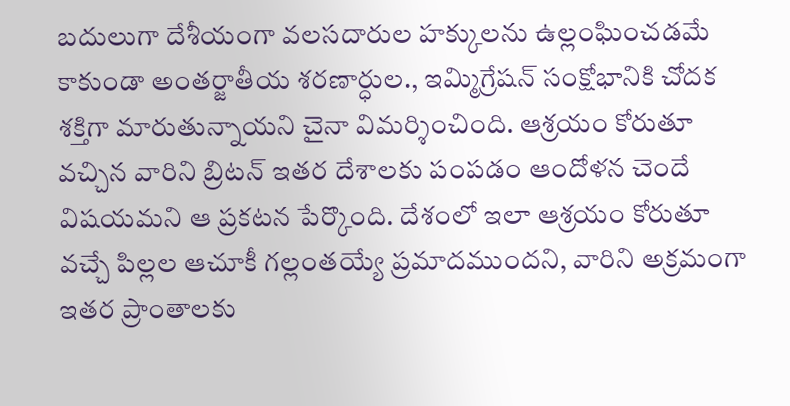బదులుగా దేశీయంగా వలసదారుల హక్కులను ఉల్లంఘించడమే కాకుండా అంతర్జాతీయ శరణార్ధుల., ఇమ్మిగ్రేషన్ సంక్షోభానికి చోదక శక్తిగా మారుతున్నాయని చైనా విమర్శించింది. ఆశ్రయం కోరుతూ వచ్చిన వారిని బ్రిటన్ ఇతర దేశాలకు పంపడం ఆందోళన చెందే విషయమని ఆ ప్రకటన పేర్కొంది. దేశంలో ఇలా ఆశ్రయం కోరుతూ వచ్చే పిల్లల ఆచూకీ గల్లంతయ్యే ప్రమాదముందని, వారిని అక్రమంగా ఇతర ప్రాంతాలకు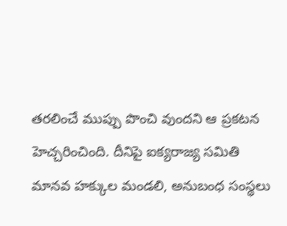తరలించే ముప్పు పొంచి వుందని ఆ ప్రకటన హెచ్చరించింది. దీనిపై ఐక్యరాజ్య సమితి మానవ హక్కుల మండలి, అనుబంధ సంస్థలు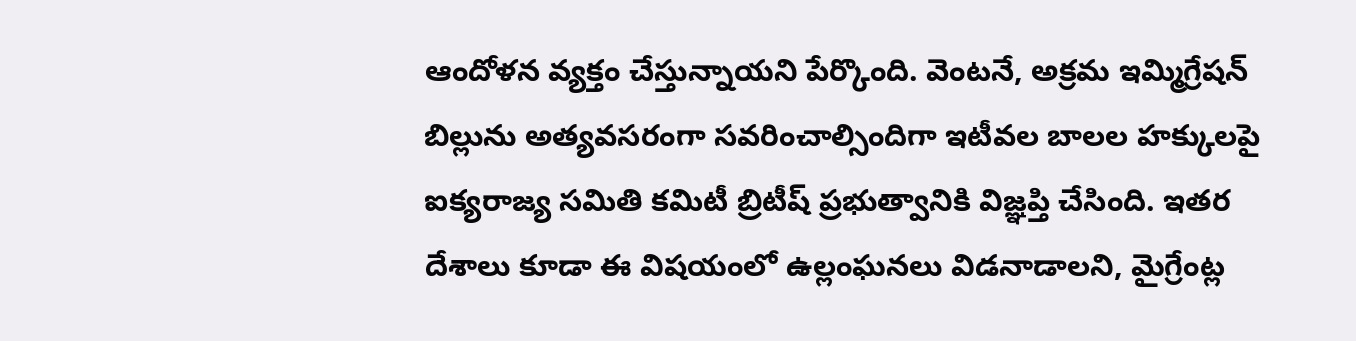ఆందోళన వ్యక్తం చేస్తున్నాయని పేర్కొంది. వెంటనే, అక్రమ ఇమ్మిగ్రేషన్ బిల్లును అత్యవసరంగా సవరించాల్సిందిగా ఇటీవల బాలల హక్కులపై ఐక్యరాజ్య సమితి కమిటీ బ్రిటీష్ ప్రభుత్వానికి విజ్ఞప్తి చేసింది. ఇతర దేశాలు కూడా ఈ విషయంలో ఉల్లంఘనలు విడనాడాలని, మైగ్రేంట్ల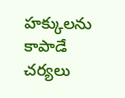హక్కులను కాపాడే చర్యలు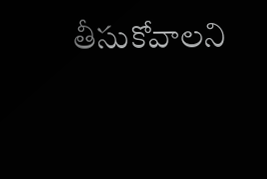తీసుకోవాలని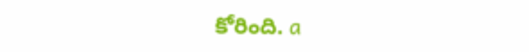కోరింది. a